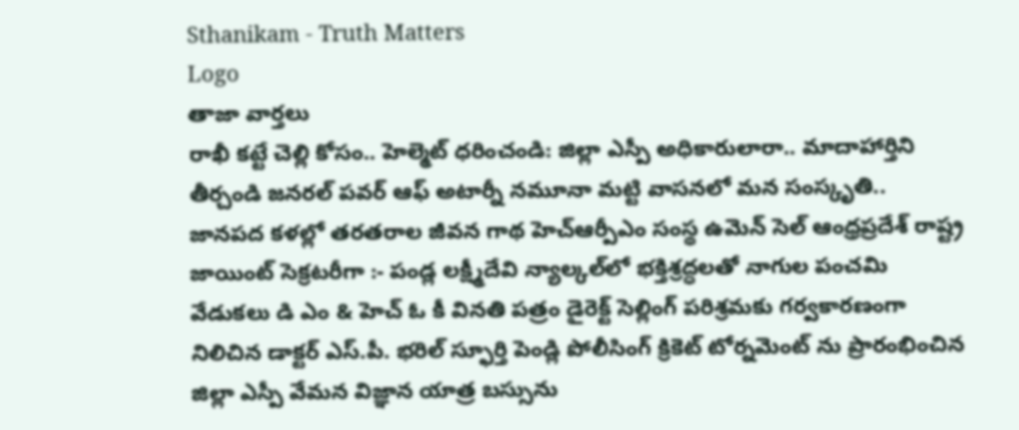Sthanikam - Truth Matters
Logo
తాజా వార్తలు
రాఖీ కట్టే చెల్లి కోసం.. హెల్మెట్‌ ధరించండి: జిల్లా ఎస్పీ అధికారులారా.. మాదాహార్తిని తీర్చండి జనరల్ పవర్ ఆఫ్ అటార్నీ నమూనా మట్టి వాసనలో మన సంస్కృతి.. జానపద కళల్లో తరతరాల జీవన గాథ హెచ్ఆర్పీఎం సంస్థ ఉమెన్ సెల్ ఆంధ్రప్రదేశ్ రాష్ట్ర జాయింట్ సెక్రటరీగా :- పండ్ల లక్ష్మీదేవి న్యాల్కల్‌లో భక్తిశ్రద్ధలతో నాగుల పంచమి వేడుకలు డి ఎం & హెచ్ ఓ కీ వినతి పత్రం డైరెక్ట్ సెల్లింగ్ పరిశ్రమకు గర్వకారణంగా నిలిచిన డాక్టర్ ఎస్.పీ. భరిల్ స్ఫూర్తి పెండ్లి పోలీసింగ్ క్రికెట్ టోర్నమెంట్ ను ప్రారంభించిన జిల్లా ఎస్పీ వేమన విజ్ఞాన యాత్ర బస్సును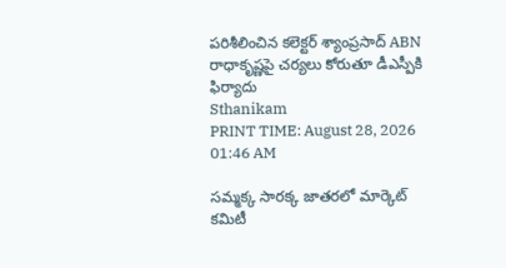పరిశీలించిన కలెక్టర్ శ్యాంప్రసాద్ ABN రాధాకృష్ణపై చర్యలు కోరుతూ డీఎస్పీకి ఫిర్యాదు
Sthanikam
PRINT TIME: August 28, 2026 01:46 AM

సమ్మక్క సారక్క జాతరలో మార్కెట్ కమిటీ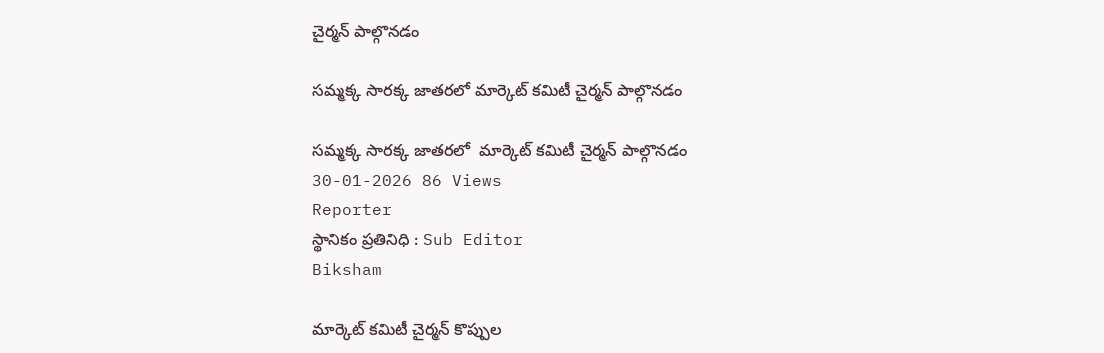చైర్మన్ పాల్గొనడం

సమ్మక్క సారక్క జాతరలో మార్కెట్ కమిటీ చైర్మన్ పాల్గొనడం

సమ్మక్క సారక్క జాతరలో  మార్కెట్ కమిటీ చైర్మన్ పాల్గొనడం
30-01-2026 86 Views
Reporter
స్థానికం ప్రతినిధి : Sub Editor
Biksham

మార్కెట్ కమిటీ చైర్మన్ కొప్పుల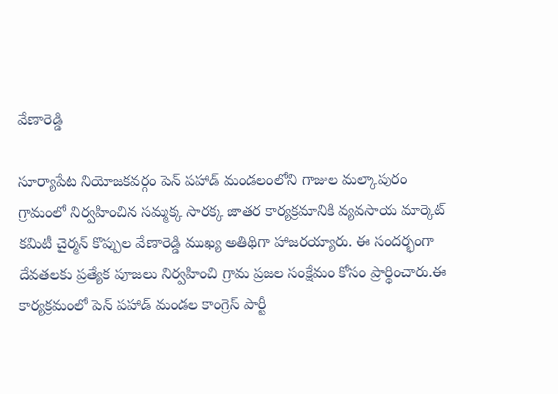వేణారెడ్డి

సూర్యాపేట నియోజకవర్గం పెన్ పహాడ్ మండలంలోని గాజుల మల్కాపురం గ్రామంలో నిర్వహించిన సమ్మక్క సారక్క జాతర కార్యక్రమానికి వ్యవసాయ మార్కెట్ కమిటీ చైర్మన్ కొప్పుల వేణారెడ్డి ముఖ్య అతిథిగా హాజరయ్యారు. ఈ సందర్భంగా దేవతలకు ప్రత్యేక పూజలు నిర్వహించి గ్రామ ప్రజల సంక్షేమం కోసం ప్రార్థించారు.ఈ కార్యక్రమంలో పెన్ పహాడ్ మండల కాంగ్రెస్ పార్టీ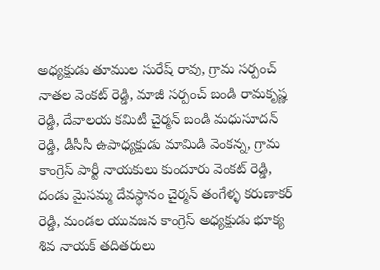అధ్యక్షుడు తూముల సురేష్ రావు, గ్రామ సర్పంచ్ నాతల వెంకట్ రెడ్డి, మాజీ సర్పంచ్ బండి రామకృష్ణ రెడ్డి, దేవాలయ కమిటీ చైర్మన్ బండి మధుసూదన్ రెడ్డి, డీసీసీ ఉపాధ్యక్షుడు మామిడి వెంకన్న, గ్రామ కాంగ్రెస్ పార్టీ నాయకులు కుందూరు వెంకట్ రెడ్డి, దండు మైసమ్మ దేవస్థానం చైర్మన్ తంగేళ్ళ కరుణాకర్ రెడ్డి, మండల యువజన కాంగ్రెస్ అధ్యక్షుడు భూక్య శివ నాయక్ తదితరులు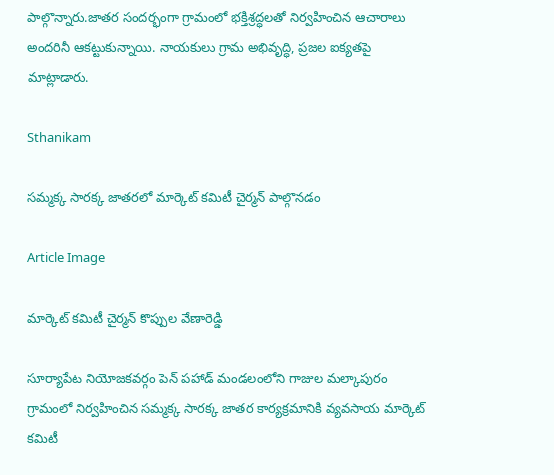పాల్గొన్నారు.జాతర సందర్భంగా గ్రామంలో భక్తిశ్రద్ధలతో నిర్వహించిన ఆచారాలు అందరినీ ఆకట్టుకున్నాయి. నాయకులు గ్రామ అభివృద్ధి, ప్రజల ఐక్యతపై మాట్లాడారు.

Sthanikam

సమ్మక్క సారక్క జాతరలో మార్కెట్ కమిటీ చైర్మన్ పాల్గొనడం

Article Image

మార్కెట్ కమిటీ చైర్మన్ కొప్పుల వేణారెడ్డి

సూర్యాపేట నియోజకవర్గం పెన్ పహాడ్ మండలంలోని గాజుల మల్కాపురం గ్రామంలో నిర్వహించిన సమ్మక్క సారక్క జాతర కార్యక్రమానికి వ్యవసాయ మార్కెట్ కమిటీ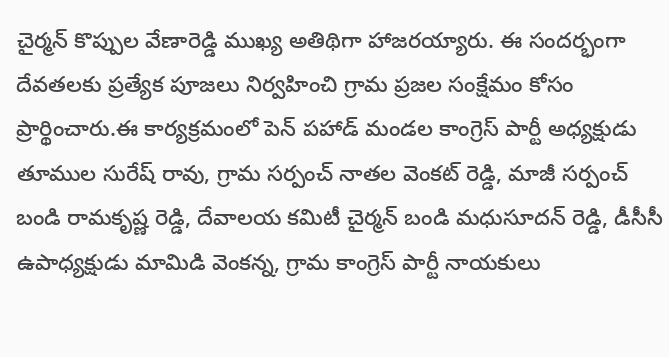చైర్మన్ కొప్పుల వేణారెడ్డి ముఖ్య అతిథిగా హాజరయ్యారు. ఈ సందర్భంగా దేవతలకు ప్రత్యేక పూజలు నిర్వహించి గ్రామ ప్రజల సంక్షేమం కోసం ప్రార్థించారు.ఈ కార్యక్రమంలో పెన్ పహాడ్ మండల కాంగ్రెస్ పార్టీ అధ్యక్షుడు తూముల సురేష్ రావు, గ్రామ సర్పంచ్ నాతల వెంకట్ రెడ్డి, మాజీ సర్పంచ్ బండి రామకృష్ణ రెడ్డి, దేవాలయ కమిటీ చైర్మన్ బండి మధుసూదన్ రెడ్డి, డీసీసీ ఉపాధ్యక్షుడు మామిడి వెంకన్న, గ్రామ కాంగ్రెస్ పార్టీ నాయకులు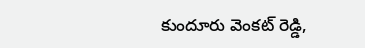కుందూరు వెంకట్ రెడ్డి,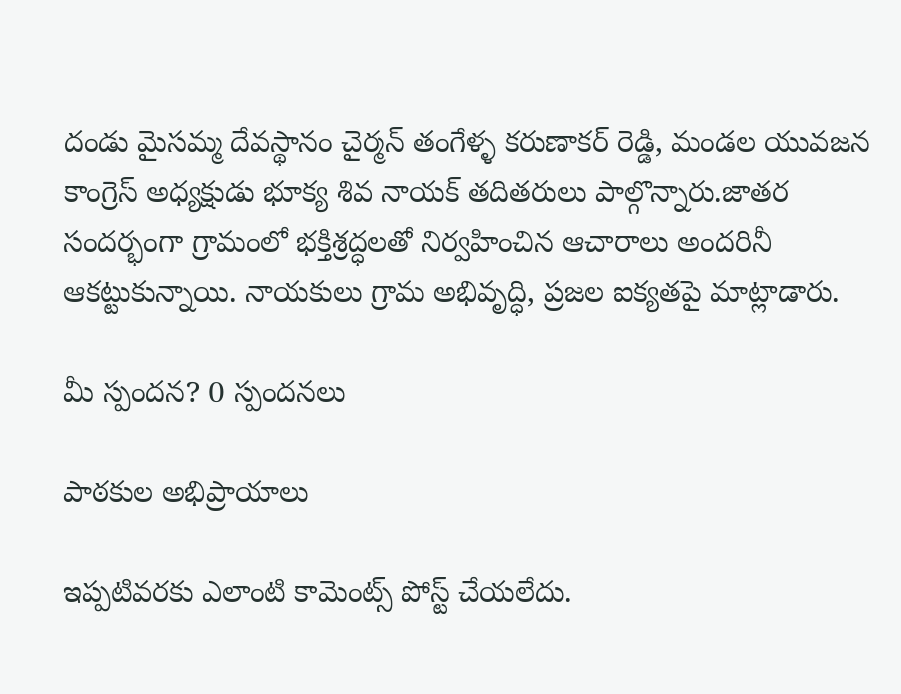దండు మైసమ్మ దేవస్థానం చైర్మన్ తంగేళ్ళ కరుణాకర్ రెడ్డి, మండల యువజన కాంగ్రెస్ అధ్యక్షుడు భూక్య శివ నాయక్ తదితరులు పాల్గొన్నారు.జాతర సందర్భంగా గ్రామంలో భక్తిశ్రద్ధలతో నిర్వహించిన ఆచారాలు అందరినీ ఆకట్టుకున్నాయి. నాయకులు గ్రామ అభివృద్ధి, ప్రజల ఐక్యతపై మాట్లాడారు.

మీ స్పందన? 0 స్పందనలు

పాఠకుల అభిప్రాయాలు

ఇప్పటివరకు ఎలాంటి కామెంట్స్ పోస్ట్ చేయలేదు.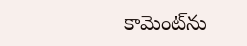కామెంట్‌ను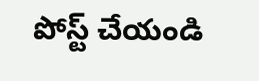పోస్ట్ చేయండి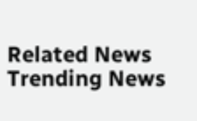Related News
Trending News